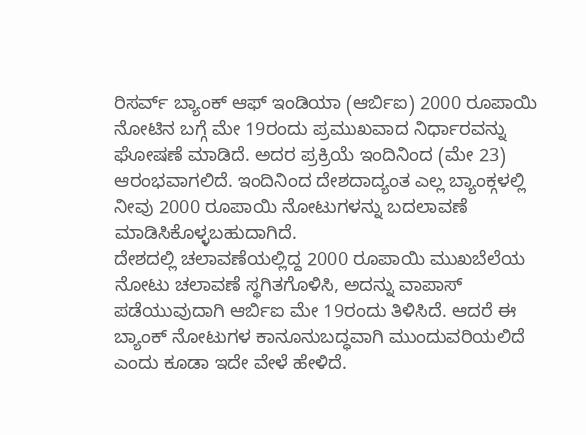ರಿಸರ್ವ್ ಬ್ಯಾಂಕ್ ಆಫ್ ಇಂಡಿಯಾ (ಆರ್ಬಿಐ) 2000 ರೂಪಾಯಿ ನೋಟಿನ ಬಗ್ಗೆ ಮೇ 19ರಂದು ಪ್ರಮುಖವಾದ ನಿರ್ಧಾರವನ್ನು ಘೋಷಣೆ ಮಾಡಿದೆ. ಅದರ ಪ್ರಕ್ರಿಯೆ ಇಂದಿನಿಂದ (ಮೇ 23) ಆರಂಭವಾಗಲಿದೆ. ಇಂದಿನಿಂದ ದೇಶದಾದ್ಯಂತ ಎಲ್ಲ ಬ್ಯಾಂಕ್ಗಳಲ್ಲಿ ನೀವು 2000 ರೂಪಾಯಿ ನೋಟುಗಳನ್ನು ಬದಲಾವಣೆ ಮಾಡಿಸಿಕೊಳ್ಳಬಹುದಾಗಿದೆ.
ದೇಶದಲ್ಲಿ ಚಲಾವಣೆಯಲ್ಲಿದ್ದ 2000 ರೂಪಾಯಿ ಮುಖಬೆಲೆಯ ನೋಟು ಚಲಾವಣೆ ಸ್ಥಗಿತಗೊಳಿಸಿ, ಅದನ್ನು ವಾಪಾಸ್ ಪಡೆಯುವುದಾಗಿ ಆರ್ಬಿಐ ಮೇ 19ರಂದು ತಿಳಿಸಿದೆ. ಆದರೆ ಈ ಬ್ಯಾಂಕ್ ನೋಟುಗಳ ಕಾನೂನುಬದ್ಧವಾಗಿ ಮುಂದುವರಿಯಲಿದೆ ಎಂದು ಕೂಡಾ ಇದೇ ವೇಳೆ ಹೇಳಿದೆ.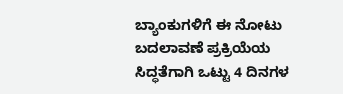ಬ್ಯಾಂಕುಗಳಿಗೆ ಈ ನೋಟು ಬದಲಾವಣೆ ಪ್ರಕ್ರಿಯೆಯ ಸಿದ್ಧತೆಗಾಗಿ ಒಟ್ಟು 4 ದಿನಗಳ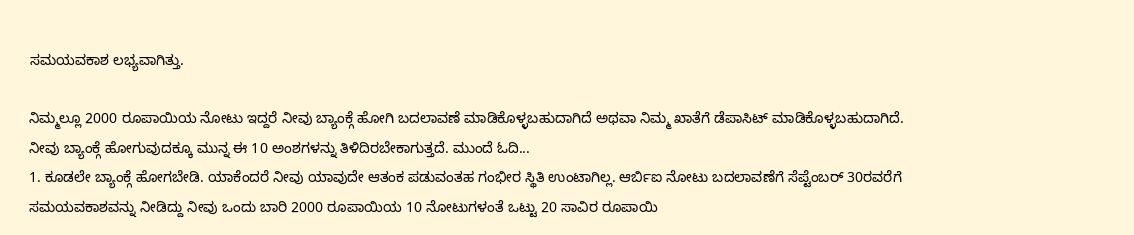ಸಮಯವಕಾಶ ಲಭ್ಯವಾಗಿತ್ತು.

ನಿಮ್ಮಲ್ಲೂ 2000 ರೂಪಾಯಿಯ ನೋಟು ಇದ್ದರೆ ನೀವು ಬ್ಯಾಂಕ್ಗೆ ಹೋಗಿ ಬದಲಾವಣೆ ಮಾಡಿಕೊಳ್ಳಬಹುದಾಗಿದೆ ಅಥವಾ ನಿಮ್ಮ ಖಾತೆಗೆ ಡೆಪಾಸಿಟ್ ಮಾಡಿಕೊಳ್ಳಬಹುದಾಗಿದೆ. ನೀವು ಬ್ಯಾಂಕ್ಗೆ ಹೋಗುವುದಕ್ಕೂ ಮುನ್ನ ಈ 10 ಅಂಶಗಳನ್ನು ತಿಳಿದಿರಬೇಕಾಗುತ್ತದೆ. ಮುಂದೆ ಓದಿ...
1. ಕೂಡಲೇ ಬ್ಯಾಂಕ್ಗೆ ಹೋಗಬೇಡಿ. ಯಾಕೆಂದರೆ ನೀವು ಯಾವುದೇ ಆತಂಕ ಪಡುವಂತಹ ಗಂಭೀರ ಸ್ಥಿತಿ ಉಂಟಾಗಿಲ್ಲ. ಆರ್ಬಿಐ ನೋಟು ಬದಲಾವಣೆಗೆ ಸೆಪ್ಟೆಂಬರ್ 30ರವರೆಗೆ ಸಮಯವಕಾಶವನ್ನು ನೀಡಿದ್ದು ನೀವು ಒಂದು ಬಾರಿ 2000 ರೂಪಾಯಿಯ 10 ನೋಟುಗಳಂತೆ ಒಟ್ಟು 20 ಸಾವಿರ ರೂಪಾಯಿ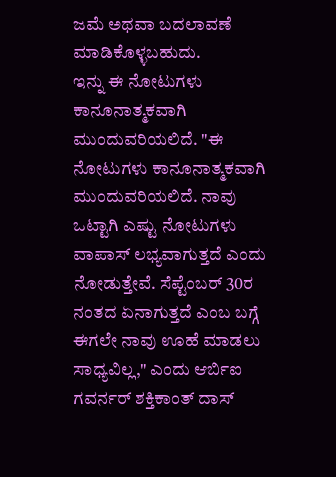ಜಮೆ ಅಥವಾ ಬದಲಾವಣೆ ಮಾಡಿಕೊಳ್ಳಬಹುದು.
ಇನ್ನು ಈ ನೋಟುಗಳು ಕಾನೂನಾತ್ಮಕವಾಗಿ ಮುಂದುವರಿಯಲಿದೆ. "ಈ ನೋಟುಗಳು ಕಾನೂನಾತ್ಮಕವಾಗಿ ಮುಂದುವರಿಯಲಿದೆ. ನಾವು ಒಟ್ಟಾಗಿ ಎಷ್ಟು ನೋಟುಗಳು ವಾಪಾಸ್ ಲಭ್ಯವಾಗುತ್ತದೆ ಎಂದು ನೋಡುತ್ತೇವೆ. ಸೆಪ್ಟೆಂಬರ್ 30ರ ನಂತದ ಏನಾಗುತ್ತದೆ ಎಂಬ ಬಗ್ಗೆ ಈಗಲೇ ನಾವು ಊಹೆ ಮಾಡಲು ಸಾಧ್ಯವಿಲ್ಲ," ಎಂದು ಆರ್ಬಿಐ ಗವರ್ನರ್ ಶಕ್ತಿಕಾಂತ್ ದಾಸ್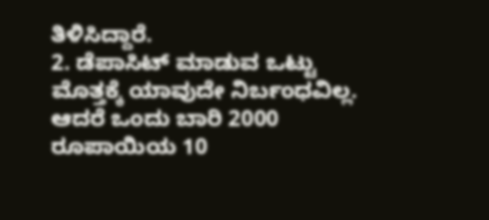ತಿಳಿಸಿದ್ದಾರೆ.
2. ಡೆಪಾಸಿಟ್ ಮಾಡುವ ಒಟ್ಟು ಮೊತ್ತಕ್ಕೆ ಯಾವುದೇ ನಿರ್ಬಂಧವಿಲ್ಲ. ಆದರೆ ಒಂದು ಬಾರಿ 2000 ರೂಪಾಯಿಯ 10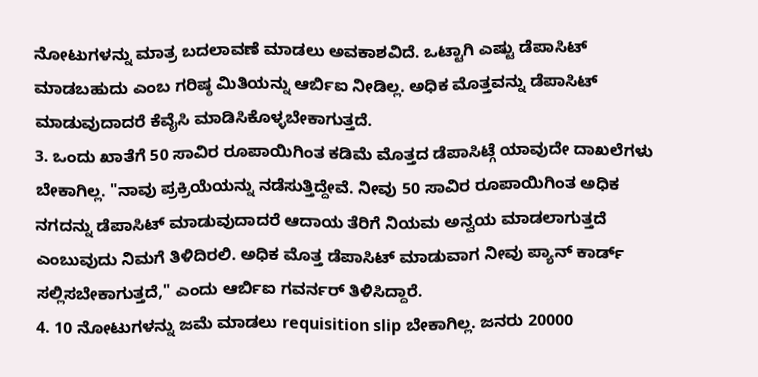ನೋಟುಗಳನ್ನು ಮಾತ್ರ ಬದಲಾವಣೆ ಮಾಡಲು ಅವಕಾಶವಿದೆ. ಒಟ್ಟಾಗಿ ಎಷ್ಟು ಡೆಪಾಸಿಟ್ ಮಾಡಬಹುದು ಎಂಬ ಗರಿಷ್ಠ ಮಿತಿಯನ್ನು ಆರ್ಬಿಐ ನೀಡಿಲ್ಲ. ಅಧಿಕ ಮೊತ್ತವನ್ನು ಡೆಪಾಸಿಟ್ ಮಾಡುವುದಾದರೆ ಕೆವೈಸಿ ಮಾಡಿಸಿಕೊಳ್ಳಬೇಕಾಗುತ್ತದೆ.
3. ಒಂದು ಖಾತೆಗೆ 50 ಸಾವಿರ ರೂಪಾಯಿಗಿಂತ ಕಡಿಮೆ ಮೊತ್ತದ ಡೆಪಾಸಿಟ್ಗೆ ಯಾವುದೇ ದಾಖಲೆಗಳು ಬೇಕಾಗಿಲ್ಲ. "ನಾವು ಪ್ರಕ್ರಿಯೆಯನ್ನು ನಡೆಸುತ್ತಿದ್ದೇವೆ. ನೀವು 50 ಸಾವಿರ ರೂಪಾಯಿಗಿಂತ ಅಧಿಕ ನಗದನ್ನು ಡೆಪಾಸಿಟ್ ಮಾಡುವುದಾದರೆ ಆದಾಯ ತೆರಿಗೆ ನಿಯಮ ಅನ್ವಯ ಮಾಡಲಾಗುತ್ತದೆ ಎಂಬುವುದು ನಿಮಗೆ ತಿಳಿದಿರಲಿ. ಅಧಿಕ ಮೊತ್ತ ಡೆಪಾಸಿಟ್ ಮಾಡುವಾಗ ನೀವು ಪ್ಯಾನ್ ಕಾರ್ಡ್ ಸಲ್ಲಿಸಬೇಕಾಗುತ್ತದೆ," ಎಂದು ಆರ್ಬಿಐ ಗವರ್ನರ್ ತಿಳಿಸಿದ್ದಾರೆ.
4. 10 ನೋಟುಗಳನ್ನು ಜಮೆ ಮಾಡಲು requisition slip ಬೇಕಾಗಿಲ್ಲ. ಜನರು 20000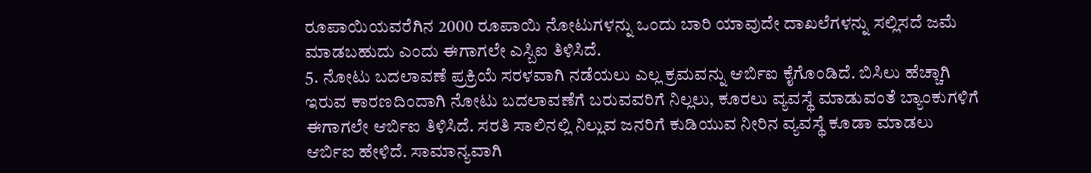ರೂಪಾಯಿಯವರೆಗಿನ 2000 ರೂಪಾಯಿ ನೋಟುಗಳನ್ನು ಒಂದು ಬಾರಿ ಯಾವುದೇ ದಾಖಲೆಗಳನ್ನು ಸಲ್ಲಿಸದೆ ಜಮೆ ಮಾಡಬಹುದು ಎಂದು ಈಗಾಗಲೇ ಎಸ್ಬಿಐ ತಿಳಿಸಿದೆ.
5. ನೋಟು ಬದಲಾವಣೆ ಪ್ರಕ್ರಿಯೆ ಸರಳವಾಗಿ ನಡೆಯಲು ಎಲ್ಲ ಕ್ರಮವನ್ನು ಆರ್ಬಿಐ ಕೈಗೊಂಡಿದೆ. ಬಿಸಿಲು ಹೆಚ್ಚಾಗಿ ಇರುವ ಕಾರಣದಿಂದಾಗಿ ನೋಟು ಬದಲಾವಣೆಗೆ ಬರುವವರಿಗೆ ನಿಲ್ಲಲು, ಕೂರಲು ವ್ಯವಸ್ಥೆ ಮಾಡುವಂತೆ ಬ್ಯಾಂಕುಗಳಿಗೆ ಈಗಾಗಲೇ ಆರ್ಬಿಐ ತಿಳಿಸಿದೆ. ಸರತಿ ಸಾಲಿನಲ್ಲಿ ನಿಲ್ಲುವ ಜನರಿಗೆ ಕುಡಿಯುವ ನೀರಿನ ವ್ಯವಸ್ಥೆ ಕೂಡಾ ಮಾಡಲು ಆರ್ಬಿಐ ಹೇಳಿದೆ. ಸಾಮಾನ್ಯವಾಗಿ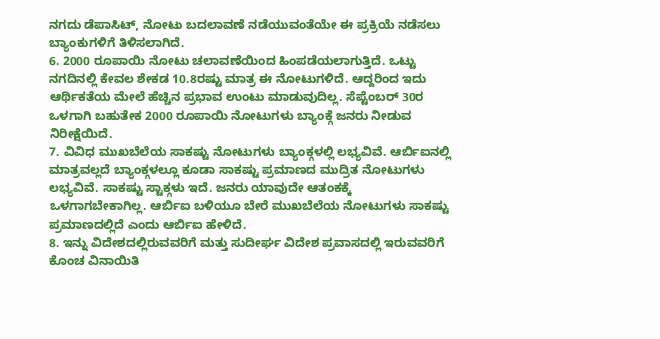ನಗದು ಡೆಪಾಸಿಟ್, ನೋಟು ಬದಲಾವಣೆ ನಡೆಯುವಂತೆಯೇ ಈ ಪ್ರಕ್ರಿಯೆ ನಡೆಸಲು ಬ್ಯಾಂಕುಗಳಿಗೆ ತಿಳಿಸಲಾಗಿದೆ.
6. 2000 ರೂಪಾಯಿ ನೋಟು ಚಲಾವಣೆಯಿಂದ ಹಿಂಪಡೆಯಲಾಗುತ್ತಿದೆ. ಒಟ್ಟು ನಗದಿನಲ್ಲಿ ಕೇವಲ ಶೇಕಡ 10.8ರಷ್ಟು ಮಾತ್ರ ಈ ನೋಟುಗಳಿದೆ. ಆದ್ದರಿಂದ ಇದು ಆರ್ಥಿಕತೆಯ ಮೇಲೆ ಹೆಚ್ಚಿನ ಪ್ರಭಾವ ಉಂಟು ಮಾಡುವುದಿಲ್ಲ. ಸೆಪ್ಟೆಂಬರ್ 30ರ ಒಳಗಾಗಿ ಬಹುತೇಕ 2000 ರೂಪಾಯಿ ನೋಟುಗಳು ಬ್ಯಾಂಕ್ಗೆ ಜನರು ನೀಡುವ ನಿರೀಕ್ಷೆಯಿದೆ.
7. ವಿವಿಧ ಮುಖಬೆಲೆಯ ಸಾಕಷ್ಟು ನೋಟುಗಳು ಬ್ಯಾಂಕ್ಗಳಲ್ಲಿ ಲಭ್ಯವಿವೆ. ಆರ್ಬಿಐನಲ್ಲಿ ಮಾತ್ರವಲ್ಲದೆ ಬ್ಯಾಂಕ್ಗಳಲ್ಲೂ ಕೂಡಾ ಸಾಕಷ್ಟು ಪ್ರಮಾಣದ ಮುದ್ರಿತ ನೋಟುಗಳು ಲಭ್ಯವಿವೆ. ಸಾಕಷ್ಟು ಸ್ಟಾಕ್ಗಳು ಇದೆ. ಜನರು ಯಾವುದೇ ಆತಂಕಕ್ಕೆ ಒಳಗಾಗಬೇಕಾಗಿಲ್ಲ. ಆರ್ಬಿಐ ಬಳಿಯೂ ಬೇರೆ ಮುಖಬೆಲೆಯ ನೋಟುಗಳು ಸಾಕಷ್ಟು ಪ್ರಮಾಣದಲ್ಲಿದೆ ಎಂದು ಆರ್ಬಿಐ ಹೇಳಿದೆ.
8. ಇನ್ನು ವಿದೇಶದಲ್ಲಿರುವವರಿಗೆ ಮತ್ತು ಸುದೀರ್ಘ ವಿದೇಶ ಪ್ರವಾಸದಲ್ಲಿ ಇರುವವರಿಗೆ ಕೊಂಚ ವಿನಾಯಿತಿ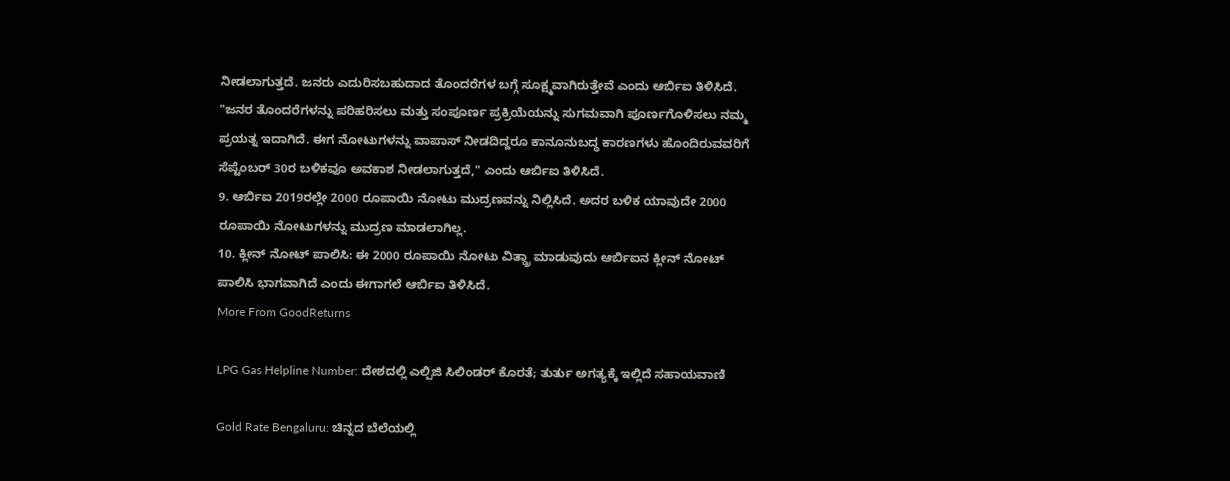ನೀಡಲಾಗುತ್ತದೆ. ಜನರು ಎದುರಿಸಬಹುದಾದ ತೊಂದರೆಗಳ ಬಗ್ಗೆ ಸೂಕ್ಷ್ಮವಾಗಿರುತ್ತೇವೆ ಎಂದು ಆರ್ಬಿಐ ತಿಳಿಸಿದೆ. "ಜನರ ತೊಂದರೆಗಳನ್ನು ಪರಿಹರಿಸಲು ಮತ್ತು ಸಂಪೂರ್ಣ ಪ್ರಕ್ರಿಯೆಯನ್ನು ಸುಗಮವಾಗಿ ಪೂರ್ಣಗೊಳಿಸಲು ನಮ್ಮ ಪ್ರಯತ್ನ ಇದಾಗಿದೆ. ಈಗ ನೋಟುಗಳನ್ನು ವಾಪಾಸ್ ನೀಡದಿದ್ದರೂ ಕಾನೂನುಬದ್ಧ ಕಾರಣಗಳು ಹೊಂದಿರುವವರಿಗೆ ಸೆಪ್ಟೆಂಬರ್ 30ರ ಬಳಿಕವೂ ಅವಕಾಶ ನೀಡಲಾಗುತ್ತದೆ," ಎಂದು ಆರ್ಬಿಐ ತಿಳಿಸಿದೆ.
9. ಆರ್ಬಿಐ 2019ರಲ್ಲೇ 2000 ರೂಪಾಯಿ ನೋಟು ಮುದ್ರಣವನ್ನು ನಿಲ್ಲಿಸಿದೆ. ಅದರ ಬಳಿಕ ಯಾವುದೇ 2000 ರೂಪಾಯಿ ನೋಟುಗಳನ್ನು ಮುದ್ರಣ ಮಾಡಲಾಗಿಲ್ಲ.
10. ಕ್ಲೀನ್ ನೋಟ್ ಪಾಲಿಸಿ: ಈ 2000 ರೂಪಾಯಿ ನೋಟು ವಿತ್ಡ್ರಾ ಮಾಡುವುದು ಆರ್ಬಿಐನ ಕ್ಲೀನ್ ನೋಟ್ ಪಾಲಿಸಿ ಭಾಗವಾಗಿದೆ ಎಂದು ಈಗಾಗಲೆ ಆರ್ಬಿಐ ತಿಳಿಸಿದೆ.
More From GoodReturns

LPG Gas Helpline Number: ದೇಶದಲ್ಲಿ ಎಲ್ಪಿಜಿ ಸಿಲಿಂಡರ್ ಕೊರತೆ; ತುರ್ತು ಅಗತ್ಯಕ್ಕೆ ಇಲ್ಲಿದೆ ಸಹಾಯವಾಣಿ

Gold Rate Bengaluru: ಚಿನ್ನದ ಬೆಲೆಯಲ್ಲಿ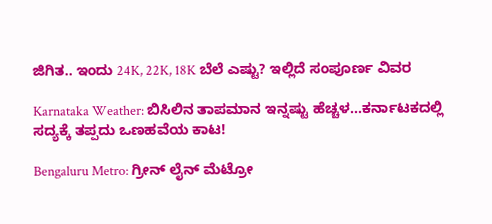ಜಿಗಿತ.. ಇಂದು 24K, 22K, 18K ಬೆಲೆ ಎಷ್ಟು? ಇಲ್ಲಿದೆ ಸಂಪೂರ್ಣ ವಿವರ

Karnataka Weather: ಬಿಸಿಲಿನ ತಾಪಮಾನ ಇನ್ನಷ್ಟು ಹೆಚ್ಚಳ…ಕರ್ನಾಟಕದಲ್ಲಿ ಸದ್ಯಕ್ಕೆ ತಪ್ಪದು ಒಣಹವೆಯ ಕಾಟ!

Bengaluru Metro: ಗ್ರೀನ್ ಲೈನ್ ಮೆಟ್ರೋ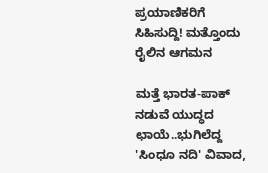ಪ್ರಯಾಣಿಕರಿಗೆ ಸಿಹಿಸುದ್ದಿ! ಮತ್ತೊಂದು ರೈಲಿನ ಆಗಮನ

ಮತ್ತೆ ಭಾರತ-ಪಾಕ್ ನಡುವೆ ಯುದ್ಧದ ಛಾಯೆ..ಭುಗಿಲೆದ್ದ 'ಸಿಂಧೂ ನದಿ' ವಿವಾದ,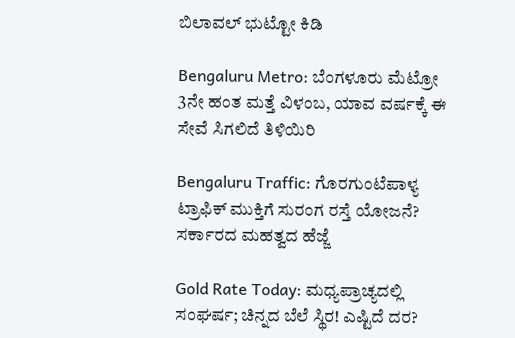ಬಿಲಾವಲ್ ಭುಟ್ಟೋ ಕಿಡಿ

Bengaluru Metro: ಬೆಂಗಳೂರು ಮೆಟ್ರೋ 3ನೇ ಹಂತ ಮತ್ತೆ ವಿಳಂಬ, ಯಾವ ವರ್ಷಕ್ಕೆ ಈ ಸೇವೆ ಸಿಗಲಿದೆ ತಿಳಿಯಿರಿ

Bengaluru Traffic: ಗೊರಗುಂಟೆಪಾಳ್ಯ ಟ್ರಾಫಿಕ್ ಮುಕ್ತಿಗೆ ಸುರಂಗ ರಸ್ತೆ ಯೋಜನೆ? ಸರ್ಕಾರದ ಮಹತ್ವದ ಹೆಜ್ಜೆ

Gold Rate Today: ಮಧ್ಯಪ್ರಾಚ್ಯದಲ್ಲಿ ಸಂಘರ್ಷ; ಚಿನ್ನದ ಬೆಲೆ ಸ್ಥಿರ! ಎಷ್ಟಿದೆ ದರ?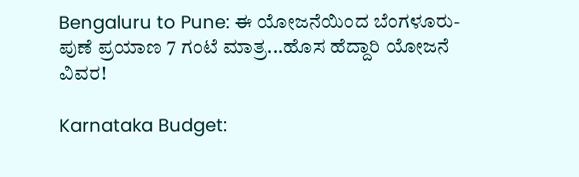Bengaluru to Pune: ಈ ಯೋಜನೆಯಿಂದ ಬೆಂಗಳೂರು-ಪುಣೆ ಪ್ರಯಾಣ 7 ಗಂಟೆ ಮಾತ್ರ...ಹೊಸ ಹೆದ್ದಾರಿ ಯೋಜನೆ ವಿವರ!

Karnataka Budget: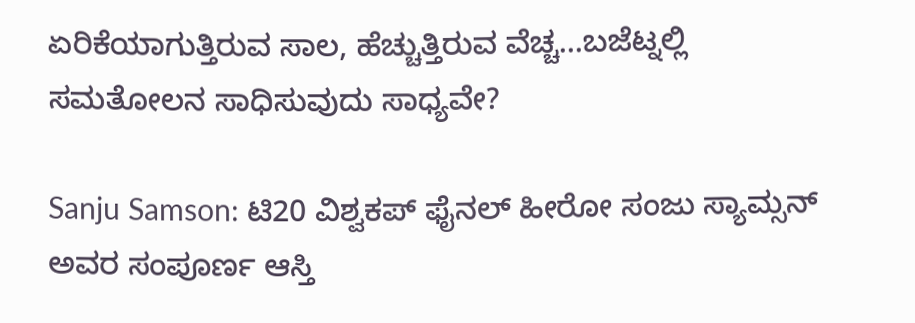ಏರಿಕೆಯಾಗುತ್ತಿರುವ ಸಾಲ, ಹೆಚ್ಚುತ್ತಿರುವ ವೆಚ್ಚ...ಬಜೆಟ್ನಲ್ಲಿ ಸಮತೋಲನ ಸಾಧಿಸುವುದು ಸಾಧ್ಯವೇ?

Sanju Samson: ಟಿ20 ವಿಶ್ವಕಪ್ ಫೈನಲ್ ಹೀರೋ ಸಂಜು ಸ್ಯಾಮ್ಸನ್ ಅವರ ಸಂಪೂರ್ಣ ಆಸ್ತಿ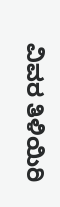ವಿವರ ತಿಳಿಯಿರಿ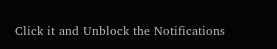Click it and Unblock the Notifications